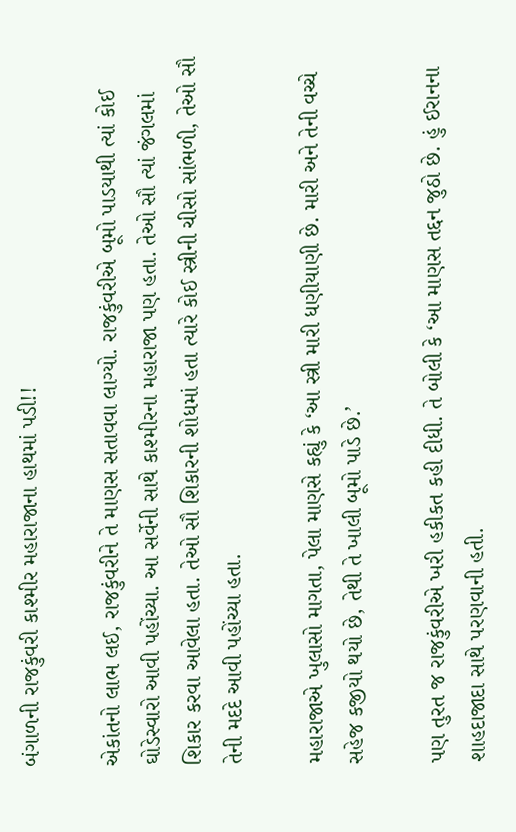બંગાળની રાજકુંવરી કાશ્મીર મહારાજાના હાથમાં પડી!!

એકાંતનો લાભ લઈ, રાજકુંવરીને તે માણસ સતાવવા લાગ્યો. રાજકુંવરીએ બૂમો પાડયાથી ત્યાં કોઈ ઘોડેસ્વારો આવી પહોંચ્યા. આ સર્વેની સાથે કાશ્મીરના મહારાજા પણ હતા. તેઓ સૌ ત્યાં જંગલમાં શિકાર કરવા આવેલા હતા. તેઓ સૌ શિકારની શોધમાં હતા ત્યારે કોઈ સ્ત્રીની ચીસો સાંભળી, તેઓ સૌ તેની મદદે આવી પહોંચ્યા હતા.

મહારાજાએ ખુલાસો માગતા, પેલા માણસે કહ્યું કે ‘આ સ્ત્રી મારી ધણીયાણી છે. મારી અને તેની વચ્ચે સહેજ કજીયો થયો છે, તેથી તે ખાલી બૂમો પાડે છે.’

પણ તુરત જ રાજકુંવરીએ ખરી હકીકત કહી દીધી. તે બોલી કે ‘આ માણસ તદ્દન જુઠો છે. હું ઈરાનના શાહદાજાદા સાથે પરણવાની હતી.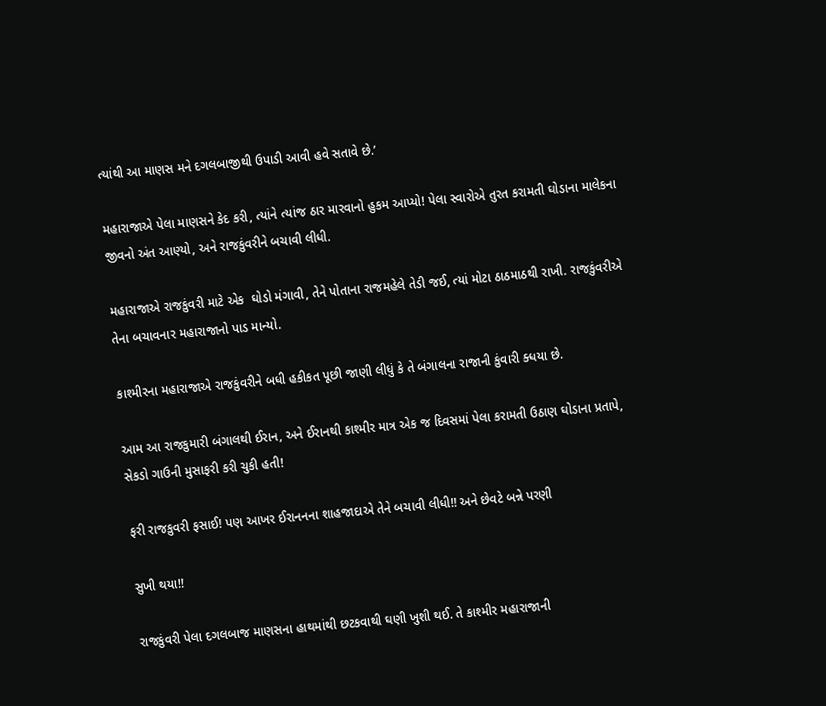ત્યાંથી આ માણસ મને દગલબાજીથી ઉપાડી આવી હવે સતાવે છે.’

મહારાજાએ પેલા માણસને કેદ કરી, ત્યાંને ત્યાંજ ઠાર મારવાનો હુકમ આપ્યો! પેલા સ્વારોએ તુરત કરામતી ઘોડાના માલેકના જીવનો અંત આણ્યો, અને રાજકુંવરીને બચાવી લીધી.

મહારાજાએ રાજકુંવરી માટે એક  ઘોડો મંગાવી, તેને પોતાના રાજમહેલે તેડી જઈ, ત્યાં મોટા ઠાઠમાઠથી રાખી. રાજકુંવરીએ તેના બચાવનાર મહારાજાનો પાડ માન્યો.

કાશ્મીરના મહારાજાએ રાજકુંવરીને બધી હકીકત પૂછી જાણી લીધું કે તે બંગાલના રાજાની કુંવારી ક્ધયા છે.

આમ આ રાજકુમારી બંગાલથી ઈરાન, અને ઈરાનથી કાશ્મીર માત્ર એક જ દિવસમાં પેલા કરામતી ઉઠાણ ઘોડાના પ્રતાપે, સેકડો ગાઉની મુસાફરી કરી ચુકી હતી!

ફરી રાજકુવરી ફસાઈ! પણ આખર ઈરાનનના શાહજાદાએ તેને બચાવી લીધી!! અને છેવટે બન્ને પરણી

સુખી થયા!!

રાજકુંવરી પેલા દગલબાજ માણસના હાથમાંથી છટકવાથી ઘણી ખુશી થઈ. તે કાશ્મીર મહારાજાની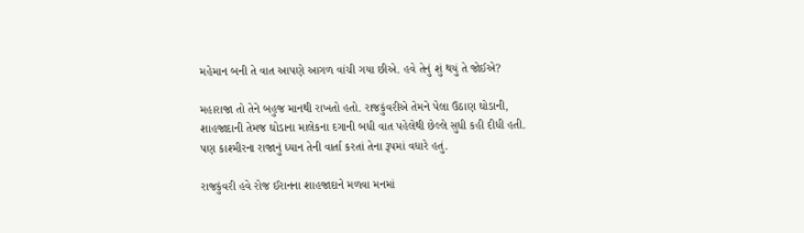મહેમાન બની તે વાત આપણે આગળ વાંચી ગયા છીએ. હવે તેનું શું થયું તે જોઈએ?

મહારાજા તો તેને બહુજ માનથી રાખતો હતો. રાજકુંવરીએ તેમને પેલા ઉઠાણ ઘોડાની, શાહજાદાની તેમજ ઘોડાના માલેકના દગાની બધી વાત પહેલેથી છેલ્લે સુધી કહી દીધી હતી. પણ કાશ્મીરના રાજાનું ધ્યાન તેની વાર્તા કરતાં તેના રૂપમાં વધારે હતું.

રાજકુંવરી હવે રોજ ઈરાનના શાહજાદાને મળવા મનમાં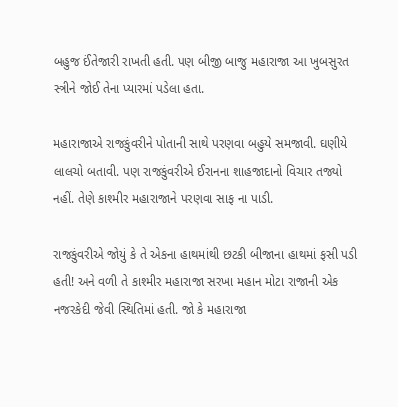બહુજ ઈંતેજારી રાખતી હતી. પણ બીજી બાજુ મહારાજા આ ખુબસુરત સ્ત્રીને જોઈ તેના પ્યારમાં પડેલા હતા.

મહારાજાએ રાજકુંવરીને પોતાની સાથે પરણવા બહુયે સમજાવી. ઘણીયે લાલચો બતાવી. પણ રાજકુંવરીએ ઈરાનના શાહજાદાનો વિચાર તજ્યો નહીં. તેણે કાશ્મીર મહારાજાને પરણવા સાફ ના પાડી.

રાજકુંવરીએ જોયું કે તે એકના હાથમાંથી છટકી બીજાના હાથમાં ફસી પડી હતી! અને વળી તે કાશ્મીર મહારાજા સરખા મહાન મોટા રાજાની એક નજરકેદી જેવી સ્થિતિમાં હતી. જો કે મહારાજા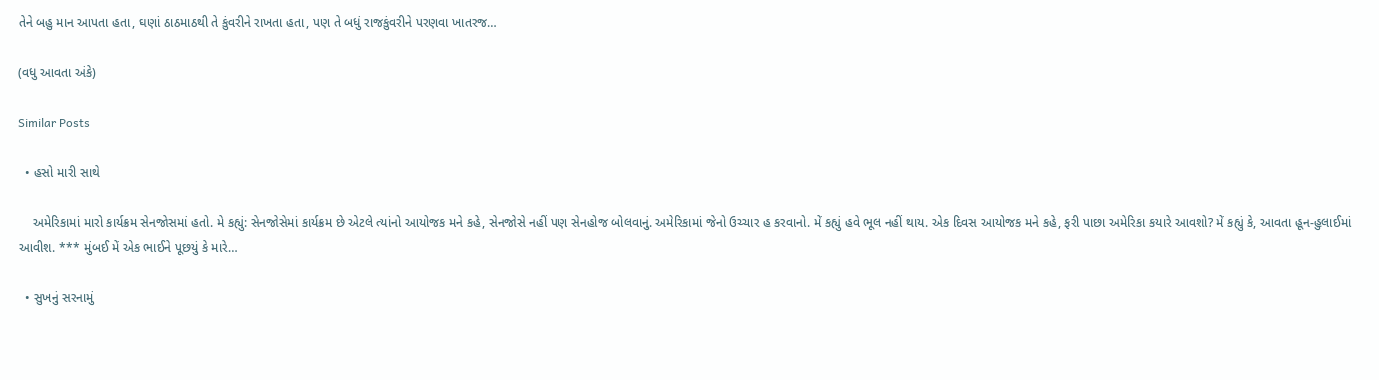તેને બહુ માન આપતા હતા, ઘણાં ઠાઠમાઠથી તે કુંવરીને રાખતા હતા, પણ તે બધું રાજકુંવરીને પરણવા ખાતરજ…

(વધુ આવતા અંકે)

Similar Posts

  • હસો મારી સાથે

    અમેરિકામાં મારો કાર્યક્રમ સેનજોસમાં હતો. મે કહ્યું: સેનજોસેમાં કાર્યક્રમ છે એટલે ત્યાંનો આયોજક મને કહે, સેનજોસે નહીં પણ સેનહોજ બોલવાનું. અમેરિકામાં જેનો ઉચ્ચાર હ કરવાનો. મેં કહ્યું હવે ભૂલ નહીં થાય. એક દિવસ આયોજક મને કહે, ફરી પાછા અમેરિકા કયારે આવશો? મેં કહ્યું કે, આવતા હૂન-હુલાઈમાં આવીશ. *** મુંબઈ મેં એક ભાઈને પૂછયું કે મારે…

  • સુખનું સરનામું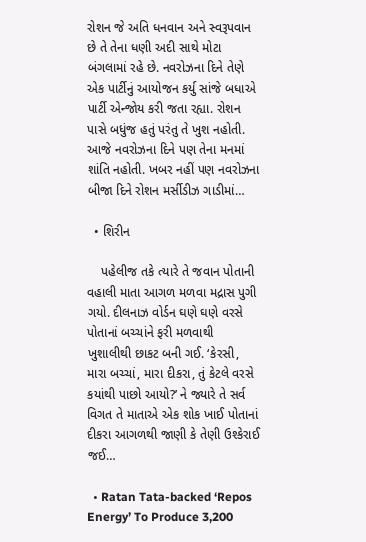રોશન જે અતિ ધનવાન અને સ્વરૂપવાન છે તે તેના ધણી અદી સાથે મોટા બંગલામાં રહે છે. નવરોઝના દિને તેણે એક પાર્ટીનું આયોજન કર્યુ સાંજે બધાએ પાર્ટી એન્જોય કરી જતા રહ્યા. રોશન પાસે બધુંજ હતું પરંતુ તે ખુશ નહોતી. આજે નવરોઝના દિને પણ તેના મનમાં શાંતિ નહોતી. ખબર નહીં પણ નવરોઝના બીજા દિને રોશન મર્સીડીઝ ગાડીમાં…

  • શિરીન

    પહેલીજ તકે ત્યારે તે જવાન પોતાની વહાલી માતા આગળ મળવા મદ્રાસ પુગી ગયો. દીલનાઝ વોર્ડન ઘણે ઘણે વરસે પોતાનાં બચ્ચાંને ફરી મળવાથી ખુશાલીથી છાકટ બની ગઈ. ‘કેરસી, મારા બચ્ચાં, મારા દીકરા, તું કેટલે વરસે કયાંથી પાછો આયો?’ ને જ્યારે તે સર્વ વિગત તે માતાએ એક શોક ખાઈ પોતાનાં દીકરા આગળથી જાણી કે તેણી ઉશ્કેરાઈ જઈ…

  • Ratan Tata-backed ‘Repos Energy’ To Produce 3,200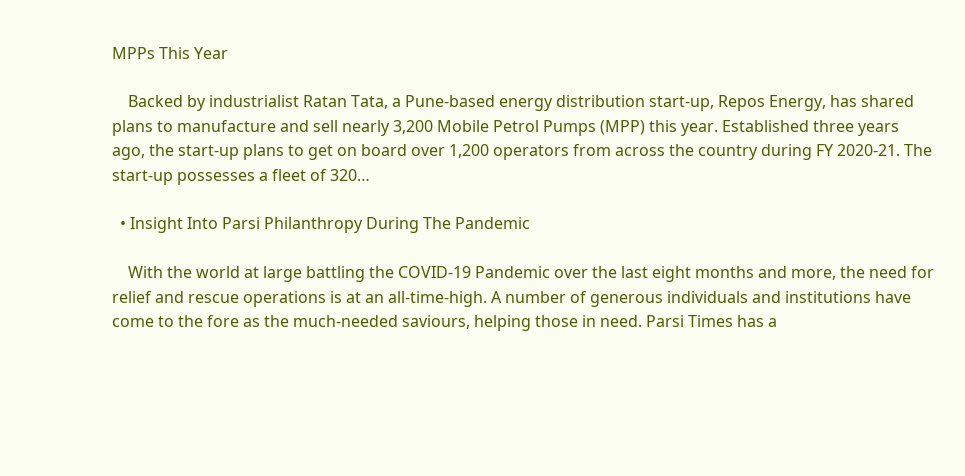MPPs This Year

    Backed by industrialist Ratan Tata, a Pune-based energy distribution start-up, Repos Energy, has shared plans to manufacture and sell nearly 3,200 Mobile Petrol Pumps (MPP) this year. Established three years ago, the start-up plans to get on board over 1,200 operators from across the country during FY 2020-21. The start-up possesses a fleet of 320…

  • Insight Into Parsi Philanthropy During The Pandemic

    With the world at large battling the COVID-19 Pandemic over the last eight months and more, the need for relief and rescue operations is at an all-time-high. A number of generous individuals and institutions have come to the fore as the much-needed saviours, helping those in need. Parsi Times has a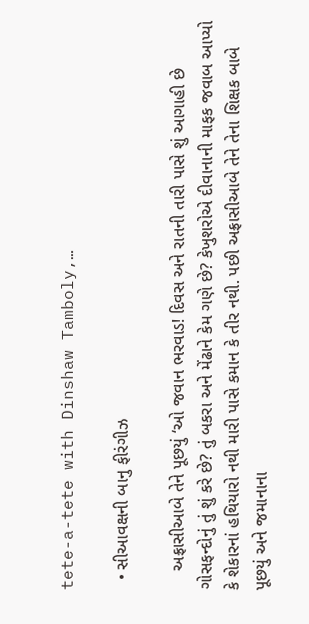tete-a-tete with Dinshaw Tamboly,…

  • સીઆવક્ષની બાનુ ફીરંગીઝ

    અફ્રાસીઆબે તેને પૂછયું ‘ઓ જવાન ભરવાડ! દિવસ અને રાતની તારી પાસે શું આગાહી છે ગોસફન્દોનું તું શું કરે છે? તું બકરા અને મેંઢાને કેમ ગણે છે? કેખુશરોએ દીવાનાની માફક જવાબ આપ્યો કે શેકારનાં હથિયારો નથી મારી પાસે કમાન કે તીર નથી. પછી અફ્રાસીઆબે તેને તેના શિક્ષક બાબે પૂછયું અને જમાનાના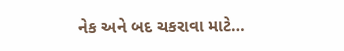નેક અને બદ ચકરાવા માટે…